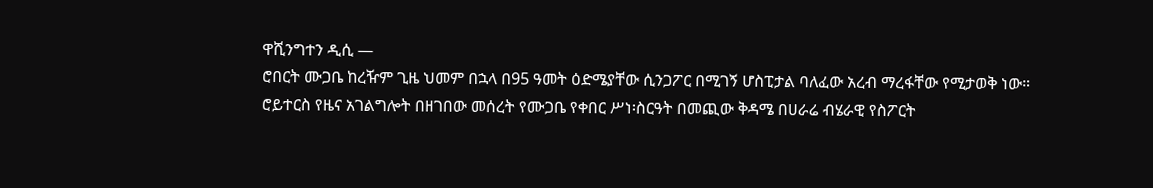ዋሺንግተን ዲሲ —
ሮበርት ሙጋቤ ከረዥም ጊዜ ህመም በኋላ በ95 ዓመት ዕድሜያቸው ሲንጋፖር በሚገኝ ሆስፒታል ባለፈው አረብ ማረፋቸው የሚታወቅ ነው።
ሮይተርስ የዜና አገልግሎት በዘገበው መሰረት የሙጋቤ የቀበር ሥነ፡ስርዓት በመጪው ቅዳሜ በሀራሬ ብሄራዊ የስፖርት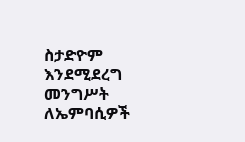ስታድዮም እንደሚደረግ መንግሥት ለኤምባሲዎች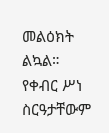መልዕክት ልኳል። የቀብር ሥነ ስርዓታቸውም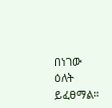በነገው ዕለት ይፈፀማል።